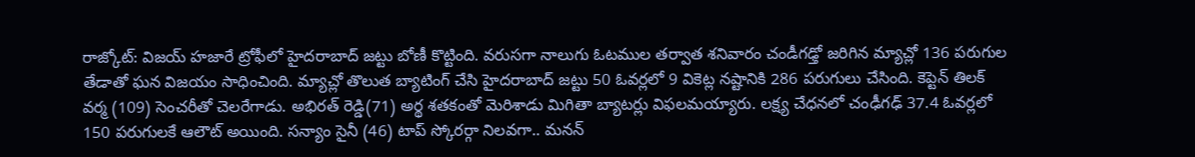రాజ్కోట్: విజయ్ హజారే ట్రోఫీలో హైదరాబాద్ జట్టు బోణీ కొట్టింది. వరుసగా నాలుగు ఓటముల తర్వాత శనివారం చండీగఢ్తో జరిగిన మ్యాచ్లో 136 పరుగుల తేడాతో ఘన విజయం సాధించింది. మ్యాచ్లో తొలుత బ్యాటింగ్ చేసి హైదరాబాద్ జట్టు 50 ఓవర్లలో 9 వికెట్ల నష్టానికి 286 పరుగులు చేసింది. కెప్టెన్ తిలక్ వర్మ (109) సెంచరీతో చెలరేగాడు. అభిరత్ రెడ్డి(71) అర్థ శతకంతో మెరిశాడు మిగితా బ్యాటర్లు విఫలమయ్యారు. లక్ష్య చేధనలో చంఢీగఢ్ 37.4 ఓవర్లలో 150 పరుగులకే ఆలౌట్ అయింది. సన్యాం సైనీ (46) టాప్ స్కోరర్గా నిలవగా.. మనన్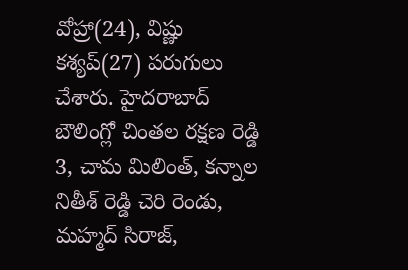వోహ్రా(24), విష్ణు కశ్యప్(27) పరుగులు చేశారు. హైదరాబాద్ బౌలింగ్లో చింతల రక్షణ రెడ్డి 3, చామ మిలింత్, కన్నాల నితీశ్ రెడ్డి చెరి రెండు, మహ్మద్ సిరాజ్,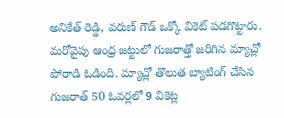అనికేత్ రెడ్డి, వరుణ్ గౌడ్ ఒక్కో వికెట్ పడగొట్టారు. మరోవైపు ఆంధ్ర జట్టులో గుజరాత్తో జరిగిన మ్యాచ్లో పోరాడి ఓడింది. మ్యాచ్లో తొలుత బ్యాటింగ్ చేసిన గుజరాత్ 50 ఓవర్లలో 9 వికెట్ల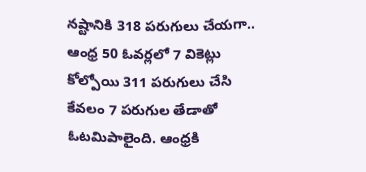నష్టానికి 318 పరుగులు చేయగా.. ఆంధ్ర 50 ఓవర్లలో 7 వికెట్లు కోల్పోయి 311 పరుగులు చేసి కేవలం 7 పరుగుల తేడాతో ఓటమిపాలైంది. ఆంధ్రకి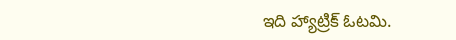ఇది హ్యాట్రిక్ ఓటమి.